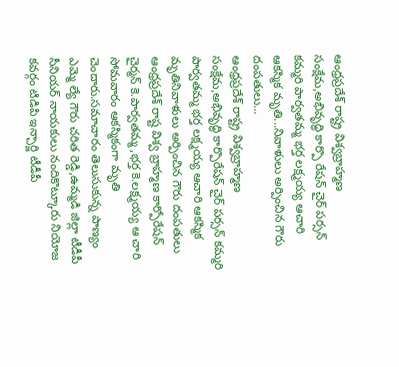ఆంధ్రప్రదేశ్ రాష్ట్ర విశ్వబ్రాహ్మణ సంక్షేమ,అభివృద్ధి కార్పొ రేషన్ చైర్ పర్సన్ కమ్మరి పార్వతమ్మ భర్త లక్ష్మయ్య ఆచారి ఆకస్మిక మృతి...నివాళులు అర్పించిన గౌరు దంపతులు...
ఆంధ్రప్రదేశ్ రాష్ట్ర విశ్వబ్రాహ్మణ సంక్షేమ,అభివృద్ధి కార్పొరేషన్ చైర్ పర్సన్ కమ్మరి పార్వతమ్మ భర్త లక్ష్మయ్య ఆచారి ఆకస్మిక మృతినివాళులు అర్పించిన గౌరు దంపతులు
ఆంధ్రప్రదేశ్ రాష్ట విశ్వ బ్రాహ్మణ కార్పోరేషన్ చైర్మన్ కె.పార్వతమ్మ,భర్త కె.లక్ష్మయ్య ఆ చారి సోమవారం ఆకస్మికంగా మృతి చెందారు.సమాచారం తెలుసుకున్న పాణ్యం ఎమ్మె ల్యే గౌరు చరిత రెడ్డి,ఉమ్మడి జిల్లా టీడీపీ సీనియర్ నాయకులు నందికొట్కూరు నియోజ కవర్గం టిడిపి ఇన్చార్జి టీడీపీ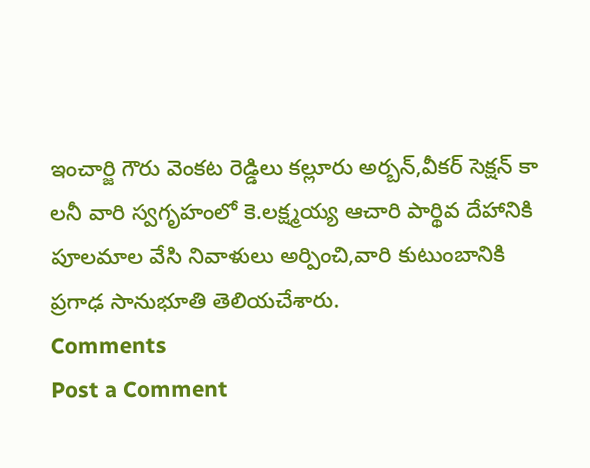ఇంచార్జి గౌరు వెంకట రెడ్డిలు కల్లూరు అర్బన్,వీకర్ సెక్షన్ కా లనీ వారి స్వగృహంలో కె.లక్ష్మయ్య ఆచారి పార్థివ దేహానికి పూలమాల వేసి నివాళులు అర్పించి,వారి కుటుంబానికి ప్రగాఢ సానుభూతి తెలియచేశారు.
Comments
Post a Comment